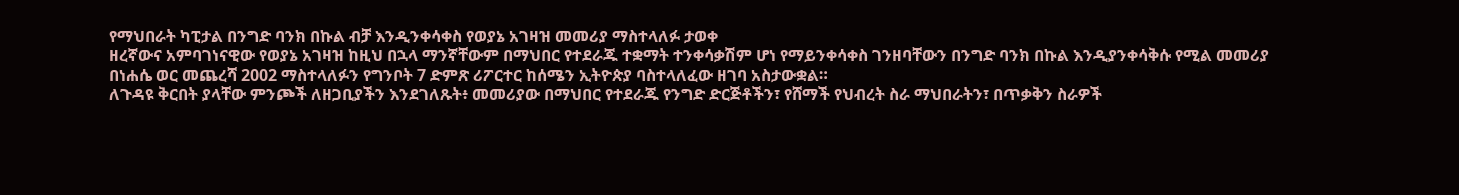የማህበራት ካፒታል በንግድ ባንክ በኩል ብቻ እንዲንቀሳቀስ የወያኔ አገዛዝ መመሪያ ማስተላለፉ ታወቀ
ዘረኛውና አምባገነናዊው የወያኔ አገዛዝ ከዚህ በኋላ ማንኛቸውም በማህበር የተደራጁ ተቋማት ተንቀሳቃሽም ሆነ የማይንቀሳቀስ ገንዘባቸውን በንግድ ባንክ በኩል እንዲያንቀሳቅሱ የሚል መመሪያ በነሐሴ ወር መጨረሻ 2002 ማስተላለፉን የግንቦት 7 ድምጽ ሪፖርተር ከሰሜን ኢትዮጵያ ባስተላለፈው ዘገባ አስታውቋል።
ለጉዳዩ ቅርበት ያላቸው ምንጮች ለዘጋቢያችን እንደገለጹት፥ መመሪያው በማህበር የተደራጁ የንግድ ድርጅቶችን፣ የሸማች የህብረት ስራ ማህበራትን፣ በጥቃቅን ስራዎች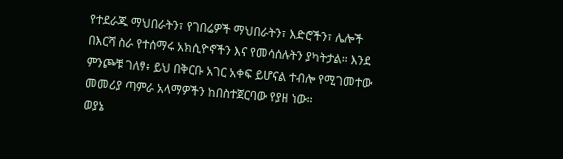የተደራጁ ማህበራትን፣ የገበሬዎች ማህበራትን፣ እድሮችን፣ ሌሎች በእርሻ ስራ የተሰማሩ አክሲዮኖችን እና የመሳሰሉትን ያካትታል። እንደ ምንጮቹ ገለፃ፥ ይህ በቅርቡ አገር አቀፍ ይሆናል ተብሎ የሚገመተው መመሪያ ጣምራ አላማዎችን ከበስተጀርባው የያዘ ነው።
ወያኔ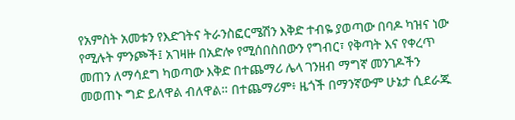የአምስት አመቱን የእድገትና ትራንስፎርሜሽን እቅድ ተብዬ ያወጣው በባዶ ካዝና ነው የሚሉት ምንጮች፤ አገዛዙ በአድሎ የሚሰበስበውን የግብር፣ የቅጣት እና የቀረጥ መጠን ለማሳደግ ካወጣው እቅድ በተጨማሪ ሌላ ገንዘብ ማግኛ መንገዶችን መወጠኑ ግድ ይለዋል ብለዋል። በተጨማሪም፥ ዜጎች በማንኛውም ሁኔታ ሲደራጁ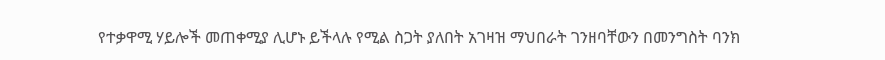የተቃዋሚ ሃይሎች መጠቀሚያ ሊሆኑ ይችላሉ የሚል ስጋት ያለበት አገዛዝ ማህበራት ገንዘባቸውን በመንግስት ባንክ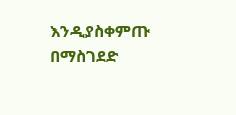እንዲያስቀምጡ በማስገደድ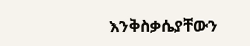እንቅስቃሴያቸውን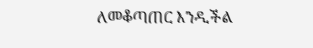ለመቆጣጠር እንዲችል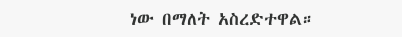ነው በማለት አስረድተዋል።